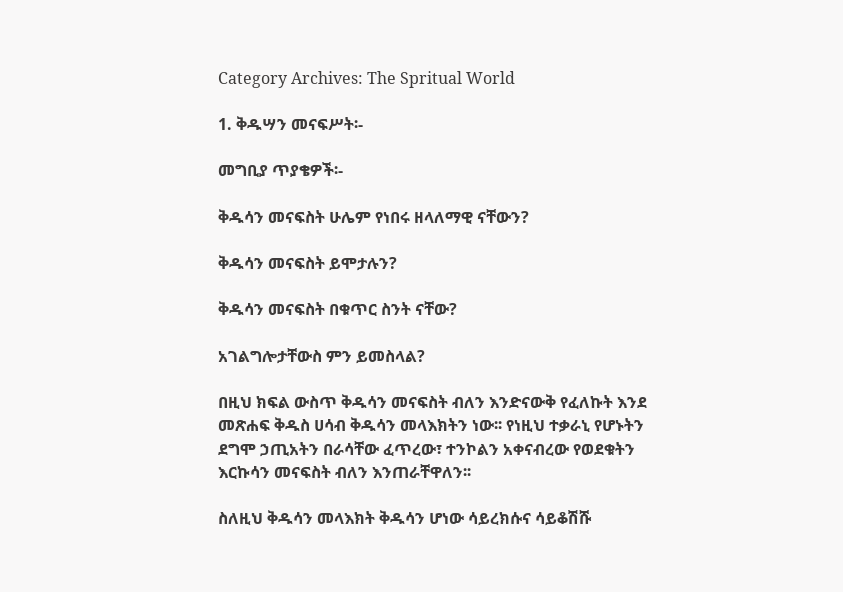Category Archives: The Spritual World

1. ቅዱሣን መናፍሥት፡-

መግቢያ ጥያቄዎች፡-

ቅዱሳን መናፍስት ሁሌም የነበሩ ዘላለማዊ ናቸውን?

ቅዱሳን መናፍስት ይሞታሉን?

ቅዱሳን መናፍስት በቁጥር ስንት ናቸው?

አገልግሎታቸውስ ምን ይመስላል?

በዚህ ክፍል ውስጥ ቅዱሳን መናፍስት ብለን እንድናውቅ የፈለኩት እንደ መጽሐፍ ቅዱስ ሀሳብ ቅዱሳን መላእክትን ነው፡፡ የነዚህ ተቃራኒ የሆኑትን ደግሞ ኃጢአትን በራሳቸው ፈጥረው፣ ተንኮልን አቀናብረው የወደቁትን እርኩሳን መናፍስት ብለን እንጠራቸዋለን፡፡

ስለዚህ ቅዱሳን መላእክት ቅዱሳን ሆነው ሳይረክሱና ሳይቆሽሹ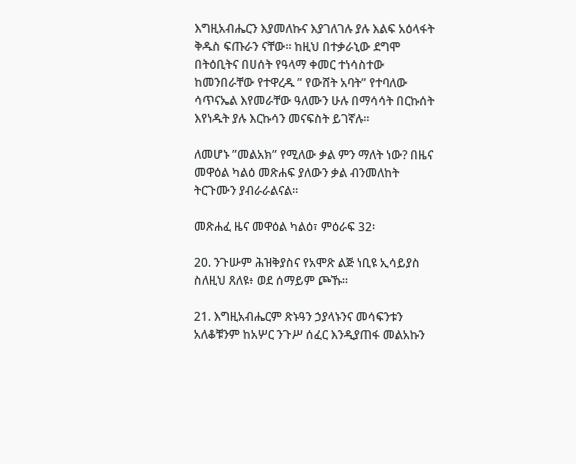እግዚአብሔርን እያመለኩና እያገለገሉ ያሉ እልፍ አዕላፋት ቅዱስ ፍጡራን ናቸው፡፡ ከዚህ በተቃራኒው ደግሞ በትዕቢትና በሀሰት የዓላማ ቀመር ተነሳስተው ከመንበራቸው የተዋረዱ ” የውሸት አባት” የተባለው ሳጥናኤል እየመራቸው ዓለሙን ሁሉ በማሳሳት በርኩሰት እየነዱት ያሉ እርኩሳን መናፍስት ይገኛሉ፡፡

ለመሆኑ ”መልአክ” የሚለው ቃል ምን ማለት ነው? በዜና መዋዕል ካልዕ መጽሐፍ ያለውን ቃል ብንመለከት ትርጉሙን ያብራራልናል፡፡

መጽሐፈ ዜና መዋዕል ካልዕ፣ ምዕራፍ 32፡

20. ንጉሡም ሕዝቅያስና የአሞጽ ልጅ ነቢዩ ኢሳይያስ ስለዚህ ጸለዩ፥ ወደ ሰማይም ጮኹ።

21. እግዚአብሔርም ጽኑዓን ኃያላኑንና መሳፍንቱን አለቆቹንም ከአሦር ንጉሥ ሰፈር እንዲያጠፋ መልአኩን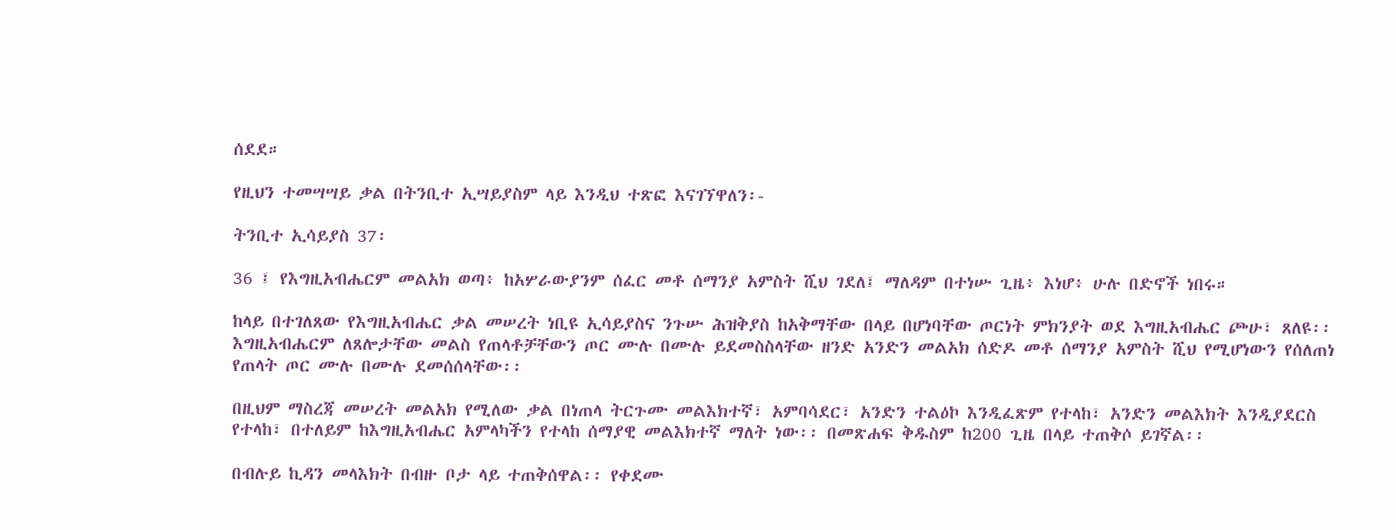ሰደደ።

የዚህን ተመሣሣይ ቃል በትንቢተ ኢሣይያስም ላይ እንዲህ ተጽፎ እናገኘዋለን፡-

ትንቢተ ኢሳይያስ 37፡

36 ፤ የእግዚአብሔርም መልአክ ወጣ፥ ከአሦራውያንም ሰፈር መቶ ሰማንያ አምስት ሺህ ገደለ፤ ማለዳም በተነሡ ጊዜ፥ እነሆ፥ ሁሉ በድኖች ነበሩ።

ከላይ በተገለጸው የእግዚአብሔር ቃል መሠረት ነቢዩ ኢሳይያስና ንጉሡ ሕዝቅያስ ከአቅማቸው በላይ በሆነባቸው ጦርነት ምክንያት ወደ እግዚአብሔር ጮሁ፣ ጸለዩ፡፡ እግዚአብሔርም ለጸሎታቸው መልስ የጠላቶቻቸውን ጦር ሙሉ በሙሉ ይደመስስላቸው ዘንድ አንድን መልአክ ሰድዶ መቶ ሰማንያ አምስት ሺህ የሚሆነውን የሰለጠነ የጠላት ጦር ሙሉ በሙሉ ደመሰሰላቸው፡፡

በዚህም ማስረጃ መሠረት መልአክ የሚለው ቃል በነጠላ ትርጉሙ መልእክተኛ፣ አምባሳደር፣ አንድን ተልዕኮ እንዲፈጽም የተላከ፣ አንድን መልእክት እንዲያደርስ የተላከ፣ በተለይም ከእግዚአብሔር አምላካችን የተላከ ሰማያዊ መልእክተኛ ማለት ነው፡፡ በመጽሐፍ ቅዱስም ከ200 ጊዜ በላይ ተጠቅሶ ይገኛል፡፡

በብሉይ ኪዳን መላእክት በብዙ ቦታ ላይ ተጠቅሰዋል፡፡ የቀደሙ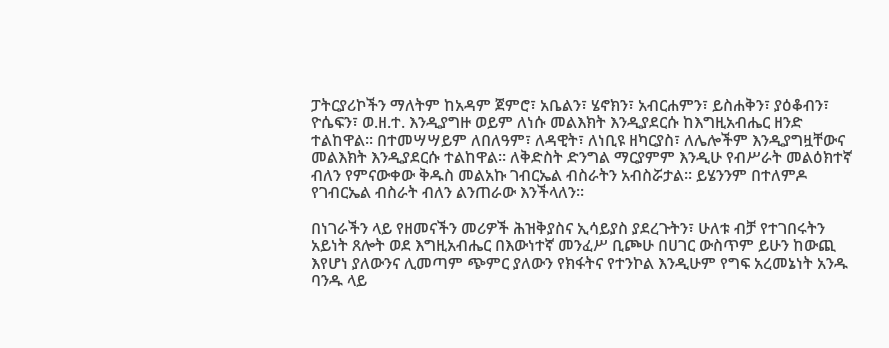ፓትርያሪኮችን ማለትም ከአዳም ጀምሮ፣ አቤልን፣ ሄኖክን፣ አብርሐምን፣ ይስሐቅን፣ ያዕቆብን፣ ዮሴፍን፣ ወ.ዘ.ተ. እንዲያግዙ ወይም ለነሱ መልእክት እንዲያደርሱ ከእግዚአብሔር ዘንድ ተልከዋል፡፡ በተመሣሣይም ለበለዓም፣ ለዳዊት፣ ለነቢዩ ዘካርያስ፣ ለሌሎችም እንዲያግዟቸውና መልእክት እንዲያደርሱ ተልከዋል፡፡ ለቅድስት ድንግል ማርያምም እንዲሁ የብሥራት መልዕክተኛ ብለን የምናውቀው ቅዱስ መልአኩ ገብርኤል ብስራትን አብስሯታል፡፡ ይሄንንም በተለምዶ የገብርኤል ብስራት ብለን ልንጠራው እንችላለን፡፡

በነገራችን ላይ የዘመናችን መሪዎች ሕዝቅያስና ኢሳይያስ ያደረጉትን፣ ሁለቱ ብቻ የተገበሩትን አይነት ጸሎት ወደ እግዚአብሔር በእውነተኛ መንፈሥ ቢጮሁ በሀገር ውስጥም ይሁን ከውጪ እየሆነ ያለውንና ሊመጣም ጭምር ያለውን የክፋትና የተንኮል እንዲሁም የግፍ አረመኔነት አንዱ ባንዱ ላይ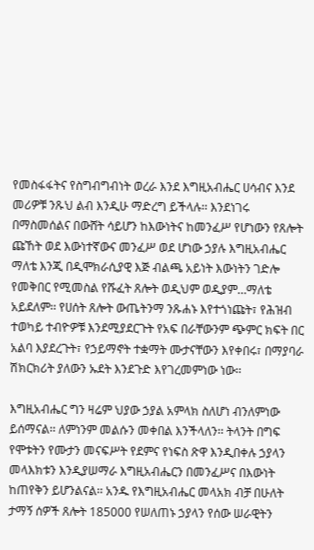የመስፋፋትና የስግብግብነት ወረራ እንደ እግዚአብሔር ሀሳብና እንደ መሪዎቹ ንጹህ ልብ እንዲሁ ማድረግ ይችላሉ፡፡ እንደነገሩ በማስመሰልና በውሸት ሳይሆን ከእውነትና ከመንፈሥ የሆነውን የጸሎት ጩኸት ወደ እውነተኛውና መንፈሥ ወደ ሆነው ኃያሉ እግዚአብሔር ማለቴ እንጂ በዲሞክራሲያዊ እጅ ብልጫ አይነት እውነትን ገድሎ የመቅበር የሚመስል የሹፈት ጸሎት ወዲህም ወዲያም…ማለቴ አይደለም፡፡ የሀሰት ጸሎት ውጤትንማ ንጹሐኑ እየተጎነጩት፣ የሕዝብ ተወካይ ተብዮዎቹ እንደሚያደርጉት የአፍ በራቸውንም ጭምር ክፍት በር አልባ እያደረጉት፣ የኃይማኖት ተቋማት ሙታናቸውን እየቀበሩ፣ በማያባራ ሽክርክሪት ያለውን ኡደት እንደጉድ እየገረመምነው ነው፡፡

እግዚአብሔር ግን ዛሬም ህያው ኃያል አምላክ ስለሆነ ብንለምነው ይሰማናል፡፡ ለምነንም መልሱን መቀበል እንችላለን፡፡ ትላንት በግፍ የሞቱትን የሙታን መናፍሥት የደምና የነፍስ ጽዋ እንዲበቀሉ ኃያላን መላእክቱን እንዲያሠማራ እግዚአብሔርን በመንፈሥና በእውነት ከጠየቅን ይሆንልናል፡፡ አንዱ የእግዚአብሔር መላአክ ብቻ በሁለት ታማኝ ሰዎች ጸሎት 185000 የሠለጠኑ ኃያላን የሰው ሠራዊትን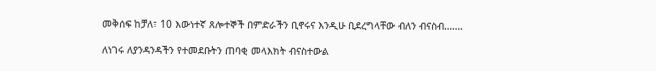መቅሰፍ ከቻለ፣ 10 እውነተኛ ጸሎተኞች በምድራችን ቢኖሩና እንዲሁ ቢደረግላቸው ብለን ብናስብ…….

ለነገሩ ለያንዳንዳችን የተመደቡትን ጠባቂ መላእክት ብናስተውል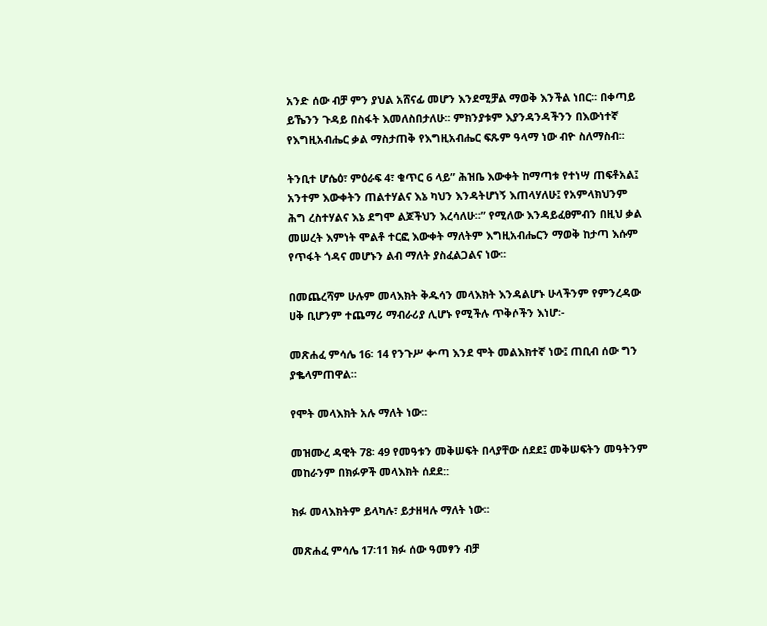አንድ ሰው ብቻ ምን ያህል አሸናፊ መሆን እንደሚቻል ማወቅ እንችል ነበር፡፡ በቀጣይ ይኼንን ጉዳይ በስፋት እመለስበታለሁ፡፡ ምክንያቱም እያንዳንዳችንን በእውነተኛ የእግዚአብሔር ቃል ማስታጠቅ የእግዚአብሔር ፍጹም ዓላማ ነው ብዮ ስለማስብ፡፡

ትንቢተ ሆሴዕ፣ ምዕራፍ 4፣ ቁጥር 6 ላይ” ሕዝቤ እውቀት ከማጣቱ የተነሣ ጠፍቶአል፤ አንተም እውቀትን ጠልተሃልና እኔ ካህን እንዳትሆነኝ እጠላሃለሁ፤ የአምላክህንም ሕግ ረስተሃልና እኔ ደግሞ ልጆችህን እረሳለሁ።” የሚለው እንዳይፈፀምብን በዚህ ቃል መሠረት እምነት ሞልቶ ተርፎ እውቀት ማለትም እግዚአብሔርን ማወቅ ከታጣ እሱም የጥፋት ጎዳና መሆኑን ልብ ማለት ያስፈልጋልና ነው፡፡

በመጨረሻም ሁሉም መላእክት ቅዱሳን መላእክት እንዳልሆኑ ሁላችንም የምንረዳው ሀቅ ቢሆንም ተጨማሪ ማብራሪያ ሊሆኑ የሚችሉ ጥቅሶችን እነሆ፡-

መጽሐፈ ምሳሌ 16፡ 14 የንጉሥ ቍጣ እንደ ሞት መልእክተኛ ነው፤ ጠቢብ ሰው ግን ያቈላምጠዋል።

የሞት መላእክት አሉ ማለት ነው፡፡

መዝሙረ ዳዊት 78፡ 49 የመዓቱን መቅሠፍት በላያቸው ሰደደ፤ መቅሠፍትን መዓትንም መከራንም በክፉዎች መላእክት ሰደደ::

ክፉ መላእክትም ይላካሉ፣ ይታዘዛሉ ማለት ነው፡፡

መጽሐፈ ምሳሌ 17፡11 ክፉ ሰው ዓመፃን ብቻ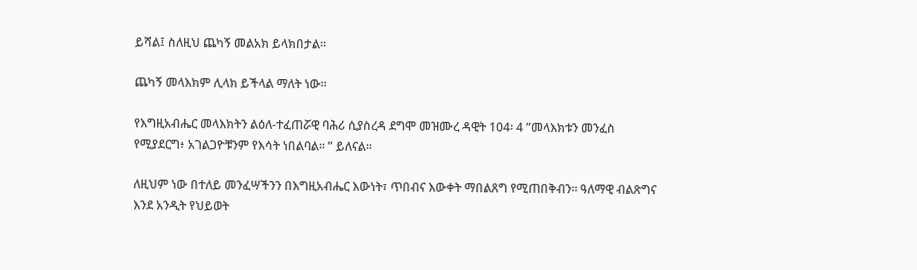ይሻል፤ ስለዚህ ጨካኝ መልአክ ይላክበታል።

ጨካኝ መላእክም ሊላክ ይችላል ማለት ነው፡፡

የእግዚአብሔር መላእክትን ልዕለ-ተፈጠሯዊ ባሕሪ ሲያስረዳ ደግሞ መዝሙረ ዳዊት 104፡ 4 ”መላእክቱን መንፈስ የሚያደርግ፥ አገልጋዮቹንም የእሳት ነበልባል። ” ይለናል፡፡

ለዚህም ነው በተለይ መንፈሣችንን በእግዚአብሔር እውነት፣ ጥበብና እውቀት ማበልጸግ የሚጠበቅብን፡፡ ዓለማዊ ብልጽግና እንደ አንዲት የህይወት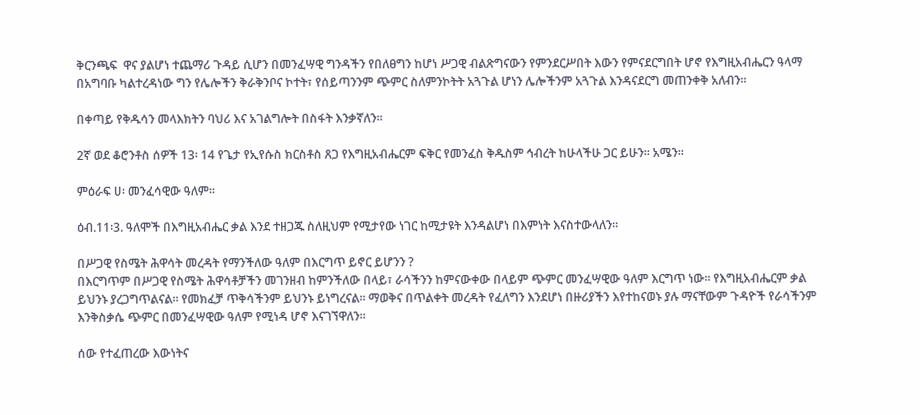ቅርንጫፍ  ዋና ያልሆነ ተጨማሪ ጉዳይ ሲሆን በመንፈሣዊ ግንዳችን የበለፀግን ከሆነ ሥጋዊ ብልጽግናውን የምንደርሥበት እውን የምናደርግበት ሆኖ የእግዚአብሔርን ዓላማ በአግባቡ ካልተረዳነው ግን የሌሎችን ቅራቅንቦና ኮተት፣ የሰይጣንንም ጭምር ስለምንኮትት አጓጉል ሆነን ሌሎችንም አጓጉል እንዳናደርግ መጠንቀቅ አለብን፡፡

በቀጣይ የቅዱሳን መላእክትን ባህሪ እና አገልግሎት በስፋት እንቃኛለን፡፡

2ኛ ወደ ቆሮንቶስ ሰዎች 13፡ 14 የጌታ የኢየሱስ ክርስቶስ ጸጋ የእግዚአብሔርም ፍቅር የመንፈስ ቅዱስም ኅብረት ከሁላችሁ ጋር ይሁን። አሜን።

ምዕራፍ ሀ፡ መንፈሳዊው ዓለም፡፡

ዕብ.11፡3. ዓለሞች በእግዚአብሔር ቃል እንደ ተዘጋጁ ስለዚህም የሚታየው ነገር ከሚታዩት እንዳልሆነ በእምነት እናስተውላለን፡፡

በሥጋዊ የስሜት ሕዋሳት መረዳት የማንችለው ዓለም በእርግጥ ይኖር ይሆንን ?
በእርግጥም በሥጋዊ የስሜት ሕዋሳቶቻችን መገንዘብ ከምንችለው በላይ፣ ራሳችንን ከምናውቀው በላይም ጭምር መንፈሣዊው ዓለም እርግጥ ነው፡፡ የእግዚአብሔርም ቃል ይህንኑ ያረጋግጥልናል፡፡ የመክፈቻ ጥቅሳችንም ይህንኑ ይነግረናል፡፡ ማወቅና በጥልቀት መረዳት የፈለግን እንደሆነ በዙሪያችን እየተከናወኑ ያሉ ማናቸውም ጉዳዮች የራሳችንም እንቅስቃሴ ጭምር በመንፈሣዊው ዓለም የሚነዳ ሆኖ እናገኘዋለን፡፡

ሰው የተፈጠረው እውነትና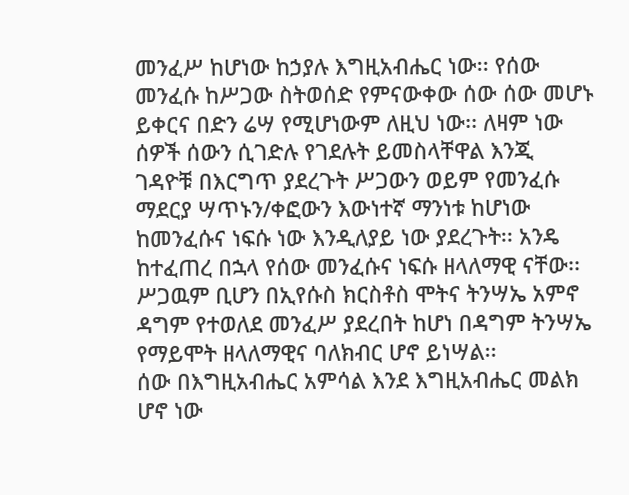መንፈሥ ከሆነው ከኃያሉ እግዚአብሔር ነው፡፡ የሰው መንፈሱ ከሥጋው ስትወሰድ የምናውቀው ሰው ሰው መሆኑ ይቀርና በድን ሬሣ የሚሆነውም ለዚህ ነው፡፡ ለዛም ነው ሰዎች ሰውን ሲገድሉ የገደሉት ይመስላቸዋል እንጂ ገዳዮቹ በእርግጥ ያደረጉት ሥጋውን ወይም የመንፈሱ ማደርያ ሣጥኑን/ቀፎውን እውነተኛ ማንነቱ ከሆነው ከመንፈሱና ነፍሱ ነው እንዲለያይ ነው ያደረጉት፡፡ አንዴ ከተፈጠረ በኋላ የሰው መንፈሱና ነፍሱ ዘላለማዊ ናቸው፡፡ ሥጋዉም ቢሆን በኢየሱስ ክርስቶስ ሞትና ትንሣኤ አምኖ ዳግም የተወለደ መንፈሥ ያደረበት ከሆነ በዳግም ትንሣኤ የማይሞት ዘላለማዊና ባለክብር ሆኖ ይነሣል፡፡
ሰው በእግዚአብሔር አምሳል እንደ እግዚአብሔር መልክ ሆኖ ነው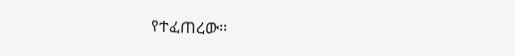የተፈጠረው፡፡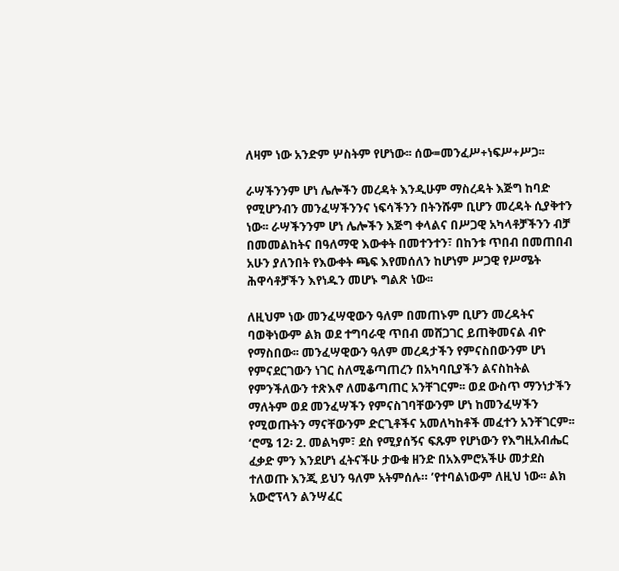ለዛም ነው አንድም ሦስትም የሆነው፡፡ ሰው=መንፈሥ+ነፍሥ+ሥጋ፡፡

ራሣችንንም ሆነ ሌሎችን መረዳት እንዲሁም ማስረዳት እጅግ ከባድ የሚሆንብን መንፈሣችንንና ነፍሳችንን በትንሹም ቢሆን መረዳት ሲያቅተን ነው፡፡ ራሣችንንም ሆነ ሌሎችን እጅግ ቀላልና በሥጋዊ አካላቶቻችንን ብቻ በመመልከትና በዓለማዊ እውቀት በመተንተን፣ በከንቱ ጥበብ በመጠበብ አሁን ያለንበት የእውቀት ጫፍ እየመሰለን ከሆነም ሥጋዊ የሥሜት ሕዋሳቶቻችን እየነዱን መሆኑ ግልጽ ነው፡፡

ለዚህም ነው መንፈሣዊውን ዓለም በመጠኑም ቢሆን መረዳትና ባወቅነውም ልክ ወደ ተግባራዊ ጥበብ መሸጋገር ይጠቅመናል ብዮ የማስበው፡፡ መንፈሣዊውን ዓለም መረዳታችን የምናስበውንም ሆነ የምናደርገውን ነገር ስለሚቆጣጠረን በአካባቢያችን ልናስከትል የምንችለውን ተጽእኖ ለመቆጣጠር አንቸገርም፡፡ ወደ ውስጥ ማንነታችን ማለትም ወደ መንፈሣችን የምናስገባቸውንም ሆነ ከመንፈሣችን የሚወጡትን ማናቸውንም ድርጊቶችና አመለካከቶች መፈተን አንቸገርም፡፡
‘ሮሜ 12፡ 2. መልካም፣ ደስ የሚያሰኝና ፍጹም የሆነውን የእግዚአብሔር ፈቃድ ምን እንደሆነ ፈትናችሁ ታውቁ ዘንድ በአእምሮአችሁ መታደስ ተለወጡ እንጂ ይህን ዓለም አትምሰሉ። ’የተባልነውም ለዚህ ነው፡፡ ልክ አውሮፕላን ልንሣፈር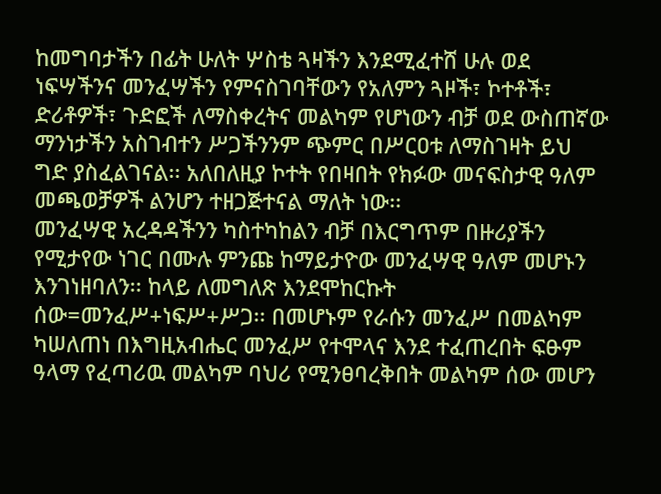ከመግባታችን በፊት ሁለት ሦስቴ ጓዛችን እንደሚፈተሸ ሁሉ ወደ ነፍሣችንና መንፈሣችን የምናስገባቸውን የአለምን ጓዞች፣ ኮተቶች፣ ድሪቶዎች፣ ጉድፎች ለማስቀረትና መልካም የሆነውን ብቻ ወደ ውስጠኛው ማንነታችን አስገብተን ሥጋችንንም ጭምር በሥርዐቱ ለማስገዛት ይህ ግድ ያስፈልገናል፡፡ አለበለዚያ ኮተት የበዛበት የክፉው መናፍስታዊ ዓለም መጫወቻዎች ልንሆን ተዘጋጅተናል ማለት ነው፡፡
መንፈሣዊ አረዳዳችንን ካስተካከልን ብቻ በእርግጥም በዙሪያችን የሚታየው ነገር በሙሉ ምንጩ ከማይታዮው መንፈሣዊ ዓለም መሆኑን እንገነዘባለን፡፡ ከላይ ለመግለጽ እንደሞከርኩት ሰው=መንፈሥ+ነፍሥ+ሥጋ፡፡ በመሆኑም የራሱን መንፈሥ በመልካም ካሠለጠነ በእግዚአብሔር መንፈሥ የተሞላና እንደ ተፈጠረበት ፍፁም ዓላማ የፈጣሪዉ መልካም ባህሪ የሚንፀባረቅበት መልካም ሰው መሆን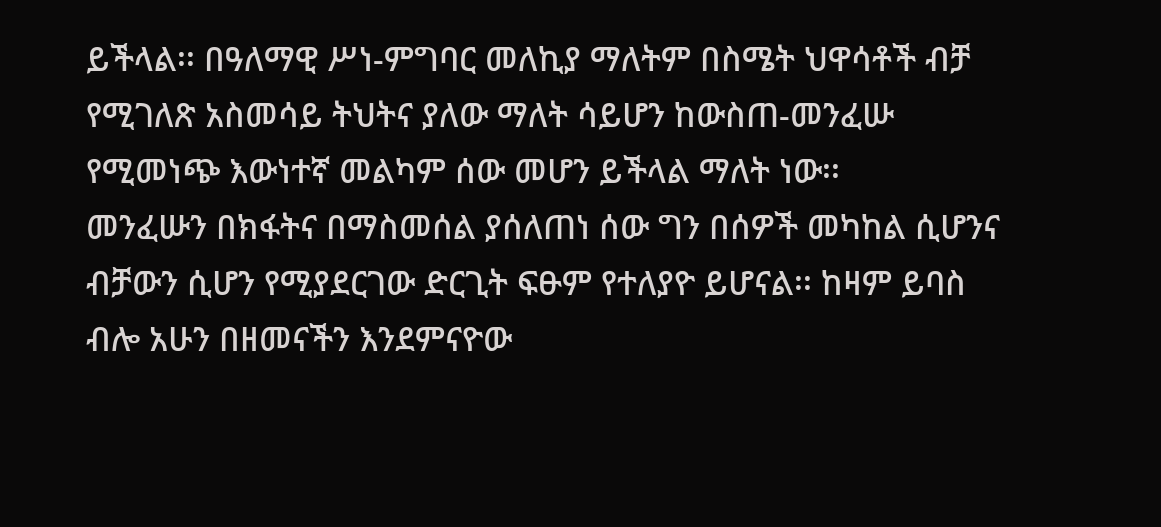ይችላል፡፡ በዓለማዊ ሥነ-ምግባር መለኪያ ማለትም በስሜት ህዋሳቶች ብቻ የሚገለጽ አስመሳይ ትህትና ያለው ማለት ሳይሆን ከውስጠ-መንፈሡ የሚመነጭ እውነተኛ መልካም ሰው መሆን ይችላል ማለት ነው፡፡
መንፈሡን በክፋትና በማስመሰል ያሰለጠነ ሰው ግን በሰዎች መካከል ሲሆንና ብቻውን ሲሆን የሚያደርገው ድርጊት ፍፁም የተለያዮ ይሆናል፡፡ ከዛም ይባስ ብሎ አሁን በዘመናችን እንደምናዮው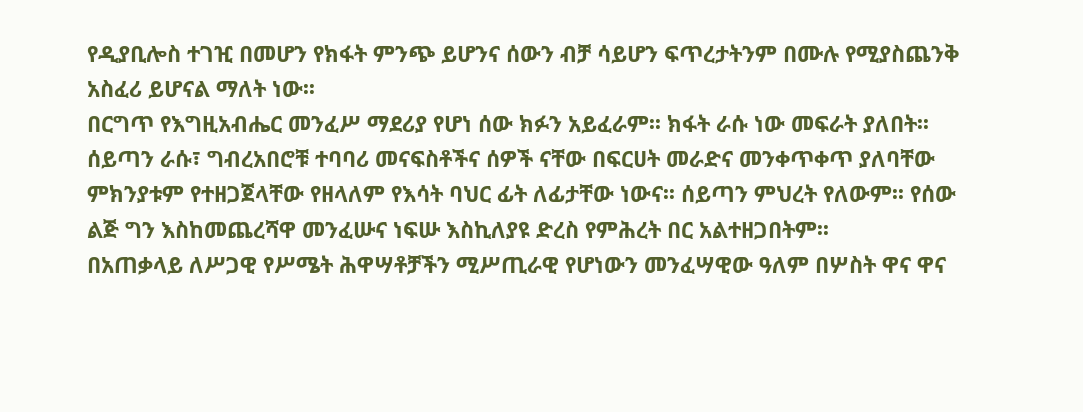የዲያቢሎስ ተገዢ በመሆን የክፋት ምንጭ ይሆንና ሰውን ብቻ ሳይሆን ፍጥረታትንም በሙሉ የሚያስጨንቅ አስፈሪ ይሆናል ማለት ነው፡፡
በርግጥ የእግዚአብሔር መንፈሥ ማደሪያ የሆነ ሰው ክፉን አይፈራም፡፡ ክፋት ራሱ ነው መፍራት ያለበት፡፡ ሰይጣን ራሱ፣ ግብረአበሮቹ ተባባሪ መናፍስቶችና ሰዎች ናቸው በፍርሀት መራድና መንቀጥቀጥ ያለባቸው ምክንያቱም የተዘጋጀላቸው የዘላለም የእሳት ባህር ፊት ለፊታቸው ነውና፡፡ ሰይጣን ምህረት የለውም፡፡ የሰው ልጅ ግን እስከመጨረሻዋ መንፈሡና ነፍሡ እስኪለያዩ ድረስ የምሕረት በር አልተዘጋበትም፡፡
በአጠቃላይ ለሥጋዊ የሥሜት ሕዋሣቶቻችን ሚሥጢራዊ የሆነውን መንፈሣዊው ዓለም በሦስት ዋና ዋና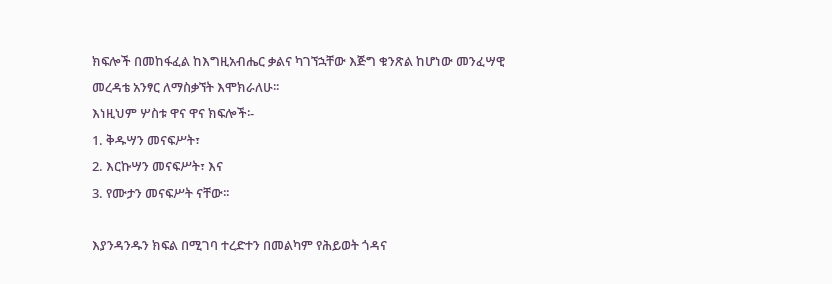ክፍሎች በመከፋፈል ከእግዚአብሔር ቃልና ካገኘኋቸው እጅግ ቁንጽል ከሆነው መንፈሣዊ መረዳቴ አንፃር ለማስቃኘት እሞክራለሁ፡፡
እነዚህም ሦስቱ ዋና ዋና ክፍሎች፡-
1. ቅዱሣን መናፍሥት፣
2. እርኩሣን መናፍሥት፣ እና
3. የሙታን መናፍሥት ናቸው፡፡

እያንዳንዱን ክፍል በሚገባ ተረድተን በመልካም የሕይወት ጎዳና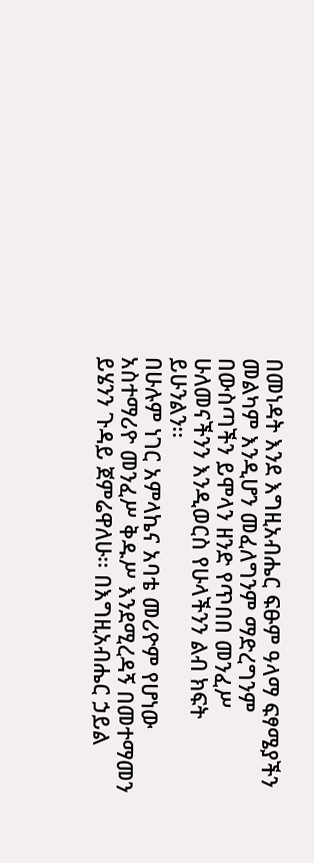በመነዳት እንደ እግዚአብሔር ፍፁም ዓላማ ፍፃሜያችን መልካም እንዲሆን መፈለግንም ማድረግንም በውስጣችን ይሞላን ዘንድ የጥበበ መንፈሥ ሁለመናችንን እንዲወርስ የሁላችንን ልብ ክፍት ይሁንልን፡፡
በሁሉም ነገር አምላኬና አባቴ መሪዮም የሆነው አስተማሪዮ መንፈሥ ቅዱሥ እንደሚረዳኝ በመተማመን ይሄንን ጉዳይ ጀምሬዋለሁ፡፡ በእግዚአብሔር ኃይል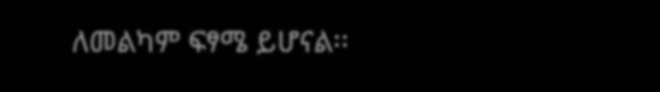ለመልካም ፍፃሜ ይሆናል፡፡